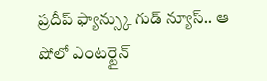ప్రదీప్ ఫ్యాన్స్కు గుడ్ న్యూస్.. ఆ షోలో ఎంటర్టైన్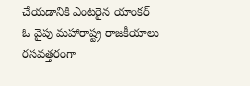చేయడానికి ఎంటరైన యాంకర్
ఓ వైపు మహారాష్ట్ర రాజకీయాలు రసవత్తరంగా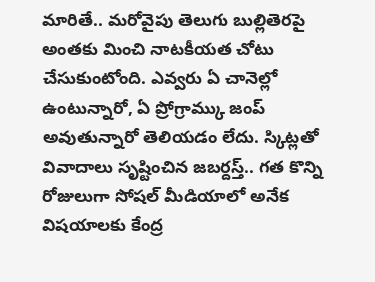మారితే.. మరోవైపు తెలుగు బుల్లితెరపై అంతకు మించి నాటకీయత చోటు చేసుకుంటోంది. ఎవ్వరు ఏ చానెల్లో ఉంటున్నారో, ఏ ప్రోగ్రామ్కు జంప్ అవుతున్నారో తెలియడం లేదు. స్కిట్లతో వివాదాలు సృష్టించిన జబర్దస్త్.. గత కొన్ని రోజులుగా సోషల్ మీడియాలో అనేక విషయాలకు కేంద్ర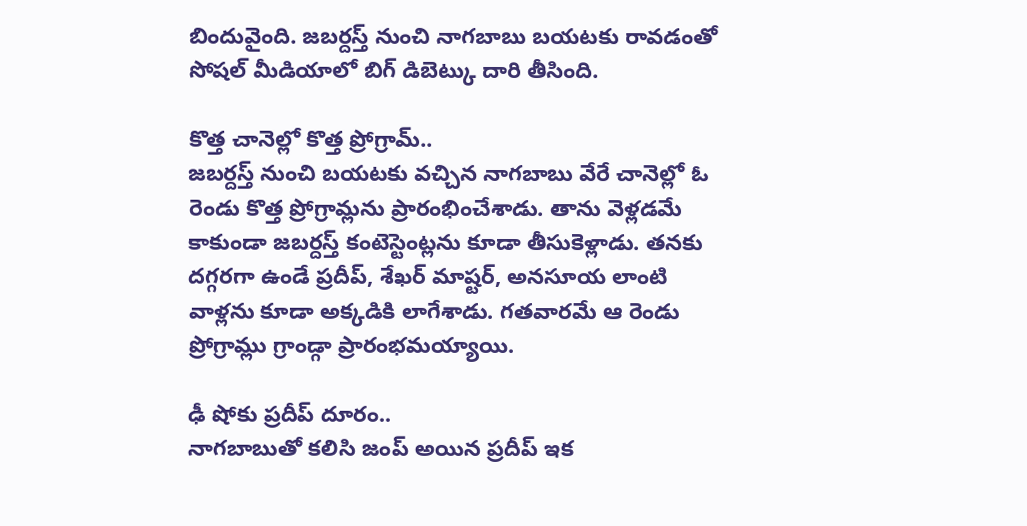బిందువైంది. జబర్దస్త్ నుంచి నాగబాబు బయటకు రావడంతో సోషల్ మీడియాలో బిగ్ డిబెట్కు దారి తీసింది.

కొత్త చానెల్లో కొత్త ప్రోగ్రామ్..
జబర్దస్త్ నుంచి బయటకు వచ్చిన నాగబాబు వేరే చానెల్లో ఓ రెండు కొత్త ప్రోగ్రామ్లను ప్రారంభించేశాడు. తాను వెళ్లడమే కాకుండా జబర్దస్త్ కంటెస్టెంట్లను కూడా తీసుకెళ్లాడు. తనకు దగ్గరగా ఉండే ప్రదీప్, శేఖర్ మాష్టర్, అనసూయ లాంటి వాళ్లను కూడా అక్కడికి లాగేశాడు. గతవారమే ఆ రెండు ప్రోగ్రామ్లు గ్రాండ్గా ప్రారంభమయ్యాయి.

ఢీ షోకు ప్రదీప్ దూరం..
నాగబాబుతో కలిసి జంప్ అయిన ప్రదీప్ ఇక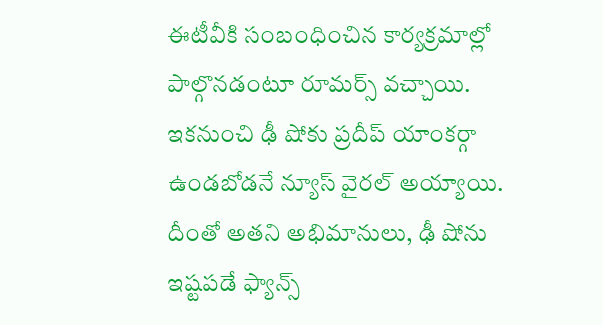ఈటీవీకి సంబంధించిన కార్యక్రమాల్లో పాల్గొనడంటూ రూమర్స్ వచ్చాయి. ఇకనుంచి ఢీ షోకు ప్రదీప్ యాంకర్గా ఉండబోడనే న్యూస్ వైరల్ అయ్యాయి. దీంతో అతని అభిమానులు, ఢీ షోను ఇష్టపడే ఫ్యాన్స్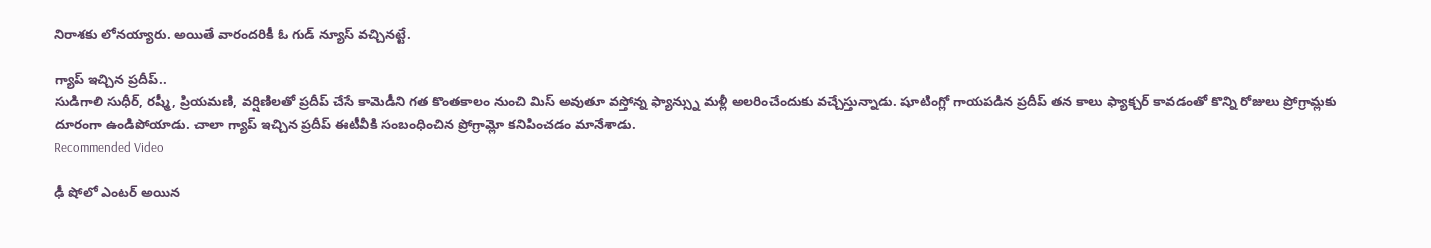నిరాశకు లోనయ్యారు. అయితే వారందరికీ ఓ గుడ్ న్యూస్ వచ్చినట్టే.

గ్యాప్ ఇచ్చిన ప్రదీప్..
సుడిగాలి సుధీర్, రష్మీ, ప్రియమణి, వర్షిణిలతో ప్రదీప్ చేసే కామెడీని గత కొంతకాలం నుంచి మిస్ అవుతూ వస్తోన్న ఫ్యాన్స్ను మళ్లీ అలరించేందుకు వచ్చేస్తున్నాడు. షూటింగ్లో గాయపడిన ప్రదీప్ తన కాలు ఫ్యాక్చర్ కావడంతో కొన్ని రోజులు ప్రోగ్రామ్లకు దూరంగా ఉండిపోయాడు. చాలా గ్యాప్ ఇచ్చిన ప్రదీప్ ఈటీవీకి సంబంధించిన ప్రోగ్రామ్లో కనిపించడం మానేశాడు.
Recommended Video

ఢీ షోలో ఎంటర్ అయిన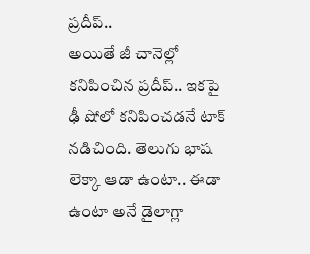ప్రదీప్..
అయితే జీ చానెల్లో కనిపించిన ప్రదీప్.. ఇకపై ఢీ షోలో కనిపించడనే టాక్ నడిచింది. తెలుగు భాష లెక్కా ఆడా ఉంటా.. ఈడా ఉంటా అనే డైలాగ్లా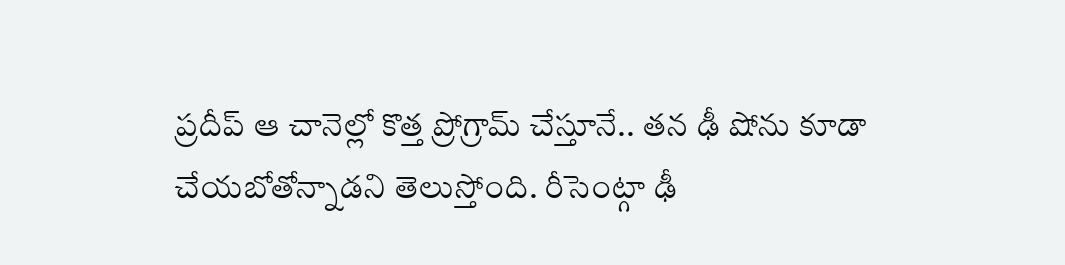ప్రదీప్ ఆ చానెల్లో కొత్త ప్రోగ్రామ్ చేస్తూనే.. తన ఢీ షోను కూడా చేయబోతోన్నాడని తెలుస్తోంది. రీసెంట్గా ఢీ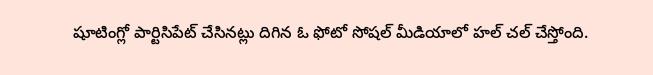షూటింగ్లో పార్టిసిపేట్ చేసినట్లు దిగిన ఓ ఫోటో సోషల్ మీడియాలో హల్ చల్ చేస్తోంది.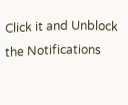Click it and Unblock the Notifications